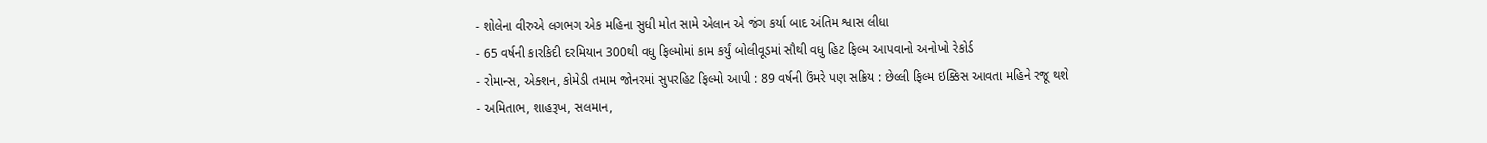- શોલેના વીરુએ લગભગ એક મહિના સુધી મોત સામે એલાન એ જંગ કર્યા બાદ અંતિમ શ્વાસ લીધા
- 65 વર્ષની કારકિદી દરમિયાન 300થી વધુ ફિલ્મોમાં કામ કર્યું બોલીવૂડમાં સૌથી વધુ હિટ ફિલ્મ આપવાનો અનોખો રેકોર્ડ
- રોમાન્સ, એક્શન, કોમેડી તમામ જોનરમાં સુપરહિટ ફિલ્મો આપી : 89 વર્ષની ઉંમરે પણ સક્રિય : છેલ્લી ફિલ્મ ઇક્કિસ આવતા મહિને રજૂ થશે
- અમિતાભ, શાહરૂખ, સલમાન,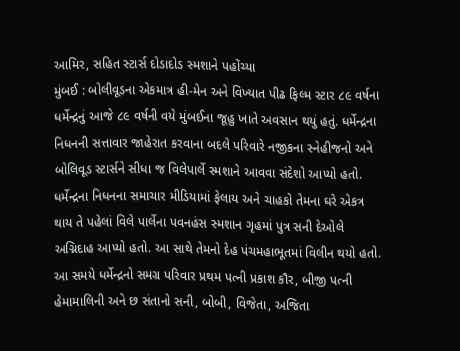આમિર, સહિત સ્ટાર્સ દોડાદોડ સ્મશાને પહોંચ્યા
મુંબઈ : બોલીવૂડના એકમાત્ર હી-મેન અને વિખ્યાત પીઢ ફિલ્મ સ્ટાર ૮૯ વર્ષના ધર્મેન્દ્રનું આજે ૮૯ વર્ષની વયે મુંબઈના જૂહુ ખાતે અવસાન થયું હતું. ધર્મેન્દ્રના નિધનની સત્તાવાર જાહેરાત કરવાના બદલે પરિવારે નજીકના સ્નેહીજનો અને બોલિવૂડ સ્ટાર્સને સીધા જ વિલેપાર્લે સ્મશાને આવવા સંદેશો આપ્યો હતો. ધર્મેન્દ્રના નિધનના સમાચાર મીડિયામાં ફેલાય અને ચાહકો તેમના ઘરે એકત્ર થાય તે પહેલાં વિલે પાર્લેના પવનહંસ સ્મશાન ગૃહમાં પુત્ર સની દેઓલે અગ્નિદાહ આપ્યો હતો. આ સાથે તેમનો દેહ પંચમહાભૂતમાં વિલીન થયો હતો. આ સમયે ધર્મેન્દ્રનો સમગ્ર પરિવાર પ્રથમ પત્ની પ્રકાશ કૌર, બીજી પત્ની હેમામાલિની અને છ સંતાનો સની, બોબી, વિજેતા, અજિતા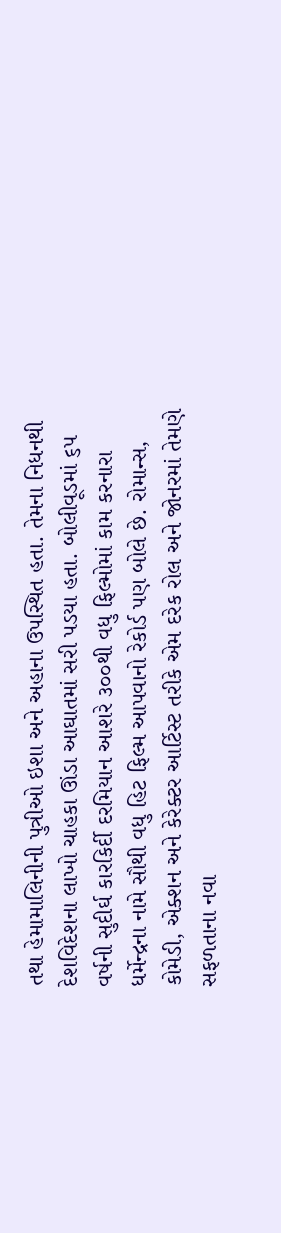તથા હેમામાલિનીની પુત્રીઓ ઇશા અને અહાના ઉપસ્થિત હતા. તેમના નિધનથી દેશવિદેશના લાખો ચાહકા ઊંડા આઘાતમાં સરી પડયા હતા. બોલીવૂડમાં ૬૫ વર્ષની સુદીર્ઘ કારકિર્દી દરમિયાન આશરે ૩૦૦થી વધુ ફિલ્મોમાં કામ કરનારા ધર્મેન્દ્રના નામે સૌથી વધુ હિટ ફિલ્મ આપવાનો રેકોર્ડ પણ બોલે છે. રોમાન્સ, કોમેડી, એક્શન અને કેરેક્ટર આર્ટિસ્ટ તરીકે એમ દરેક રોલ અને જોનરમાં તેમણે સફળતાના નવા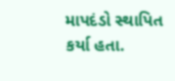માપદંડો સ્થાપિત કર્યા હતા.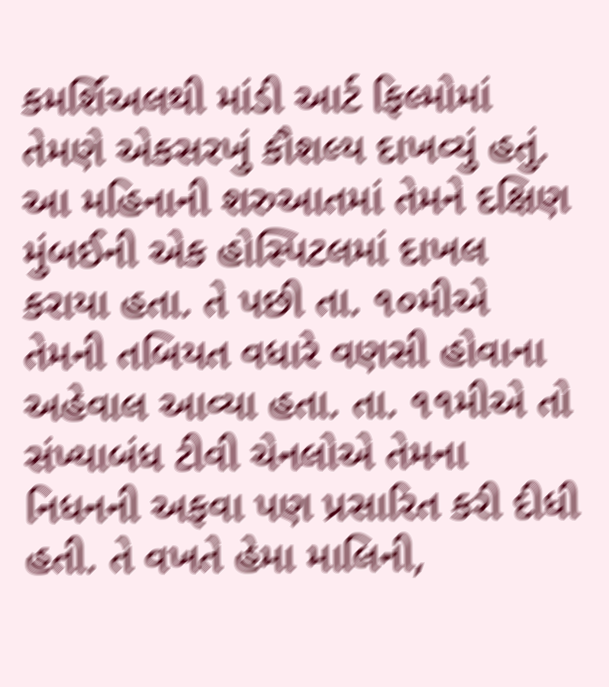કમર્શિઅલથી માંડી આર્ટ ફિલ્મોમાં તેમણે એકસરખું કૌશલ્ય દાખવ્યું હતું.
આ મહિનાની શરુઆતમાં તેમને દક્ષિણ મુંબઈની એક હોસ્પિટલમાં દાખલ કરાયા હતા. તે પછી તા. ૧૦મીએ તેમની તબિયત વધારે વણસી હોવાના અહેવાલ આવ્યા હતા. તા. ૧૧મીએ તો સંખ્યાબંધ ટીવી ચેનલોએ તેમના નિધનની અફવા પણ પ્રસારિત કરી દીધી હતી. તે વખતે હેમા માલિની,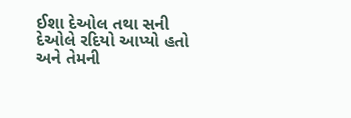ઈશા દેઓલ તથા સની દેઓલે રદિયો આપ્યો હતો અને તેમની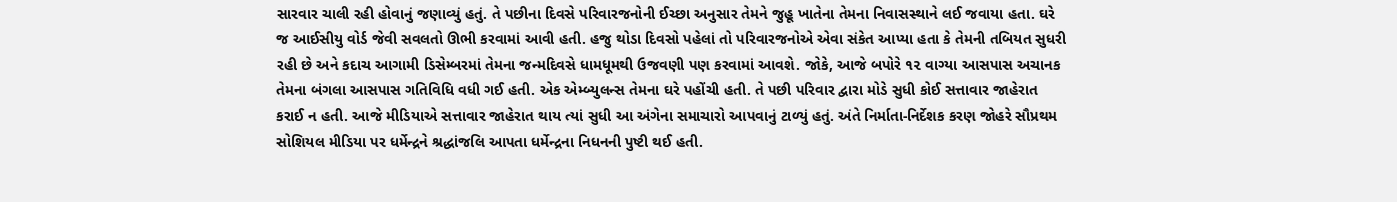સારવાર ચાલી રહી હોવાનું જણાવ્યું હતું. તે પછીના દિવસે પરિવારજનોની ઈચ્છા અનુસાર તેમને જુહૂ ખાતેના તેમના નિવાસસ્થાને લઈ જવાયા હતા. ઘરે જ આઈસીયુ વોર્ડ જેવી સવલતો ઊભી કરવામાં આવી હતી. હજુ થોડા દિવસો પહેલાં તો પરિવારજનોએ એવા સંકેત આપ્યા હતા કે તેમની તબિયત સુધરી રહી છે અને કદાચ આગામી ડિસેમ્બરમાં તેમના જન્મદિવસે ધામધૂમથી ઉજવણી પણ કરવામાં આવશે. જોકે, આજે બપોરે ૧૨ વાગ્યા આસપાસ અચાનક તેમના બંગલા આસપાસ ગતિવિધિ વધી ગઈ હતી. એક એમ્બ્યુલન્સ તેમના ઘરે પહોંચી હતી. તે પછી પરિવાર દ્વારા મોડે સુધી કોઈ સત્તાવાર જાહેરાત કરાઈ ન હતી. આજે મીડિયાએ સત્તાવાર જાહેરાત થાય ત્યાં સુધી આ અંગેના સમાચારો આપવાનું ટાળ્યું હતું. અંતે નિર્માતા-નિર્દેશક કરણ જોહરે સૌપ્રથમ સોશિયલ મીડિયા પર ધર્મેન્દ્રને શ્રદ્ધાંજલિ આપતા ધર્મેન્દ્રના નિધનની પુષ્ટી થઈ હતી.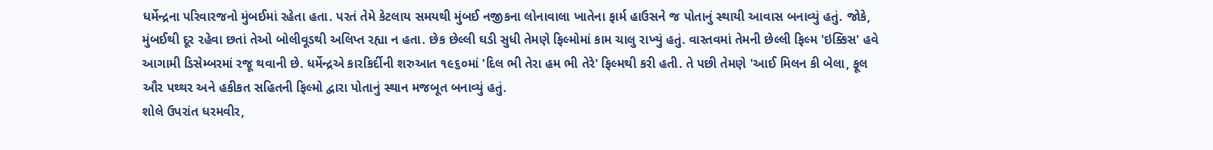ધર્મેન્દ્રના પરિવારજનો મુંબઈમાં રહેતા હતા. પરતં તેમે કેટલાય સમયથી મુંબઈ નજીકના લોનાવાલા ખાતેના ફાર્મ હાઉસને જ પોતાનું સ્થાયી આવાસ બનાવ્યું હતું. જોકે, મુંબઈથી દૂર રહેવા છતાં તેઓ બોલીવૂડથી અલિપ્ત રહ્યા ન હતા. છેક છેલ્લી ઘડી સુધી તેમણે ફિલ્મોમાં કામ ચાલુ રાખ્યું હતું. વાસ્તવમાં તેમની છેલ્લી ફિલ્મ 'ઇક્કિસ' હવે આગામી ડિસેમ્બરમાં રજૂ થવાની છે. ધર્મેન્દ્રએ કારકિર્દીની શરુઆત ૧૯૬૦માં 'દિલ ભી તેરા હમ ભી તેરે' ફિલ્મથી કરી હતી. તે પછી તેમણે 'આઈ મિલન કી બેલા, ફૂલ ઔર પથ્થર અને હકીકત સહિતની ફિલ્મો દ્વારા પોતાનું સ્થાન મજબૂત બનાવ્યું હતું.
શોલે ઉપરાંત ધરમવીર,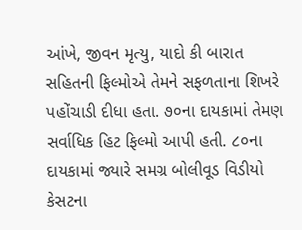આંખે, જીવન મૃત્યુ, યાદો કી બારાત સહિતની ફિલ્મોએ તેમને સફળતાના શિખરે પહોંચાડી દીધા હતા. ૭૦ના દાયકામાં તેમણ સર્વાધિક હિટ ફિલ્મો આપી હતી. ૮૦ના દાયકામાં જ્યારે સમગ્ર બોલીવૂડ વિડીયો કેસટના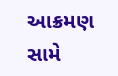આક્રમણ સામે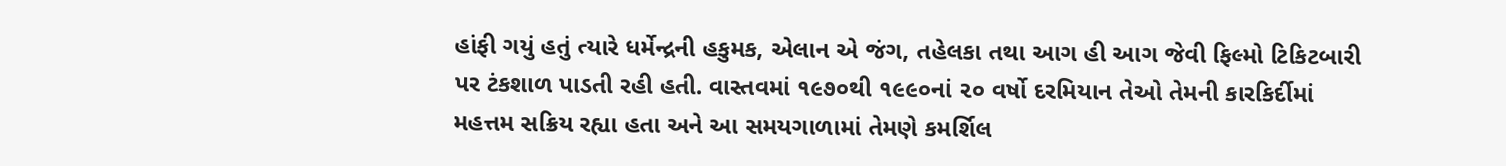હાંફી ગયું હતું ત્યારે ધર્મેન્દ્રની હકુમક, એલાન એ જંગ, તહેલકા તથા આગ હી આગ જેવી ફિલ્મો ટિકિટબારી પર ટંકશાળ પાડતી રહી હતી. વાસ્તવમાં ૧૯૭૦થી ૧૯૯૦નાં ૨૦ વર્ષો દરમિયાન તેઓ તેમની કારકિર્દીમાં મહત્તમ સક્રિય રહ્યા હતા અને આ સમયગાળામાં તેમણે કમર્શિલ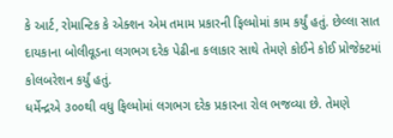કે આર્ટ, રોમાન્ટિક કે એક્શન એમ તમામ પ્રકારની ફિલ્મોમાં કામ કર્યું હતું. છેલ્લા સાત દાયકાના બોલીવૂડના લગભગ દરેક પેઢીના કલાકાર સાથે તેમણે કોઈને કોઈ પ્રોજેક્ટમાં કોલબરેશન કર્યું હતું.
ધર્મેન્દ્રએ ૩૦૦થી વધુ ફિલ્મોમાં લગભગ દરેક પ્રકારના રોલ ભજવ્યા છે. તેમણે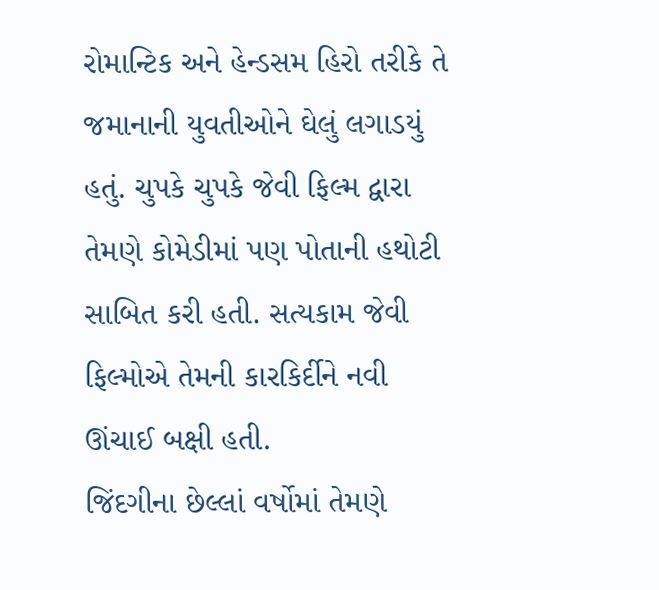રોમાન્ટિક અને હેન્ડસમ હિરો તરીકે તે જમાનાની યુવતીઓને ઘેલું લગાડયું હતું. ચુપકે ચુપકે જેવી ફિલ્મ દ્વારા તેમણે કોમેડીમાં પણ પોતાની હથોટી સાબિત કરી હતી. સત્યકામ જેવી ફિલ્મોએ તેમની કારકિર્દીને નવી ઊંચાઈ બક્ષી હતી.
જિંદગીના છેલ્લાં વર્ષોમાં તેમણે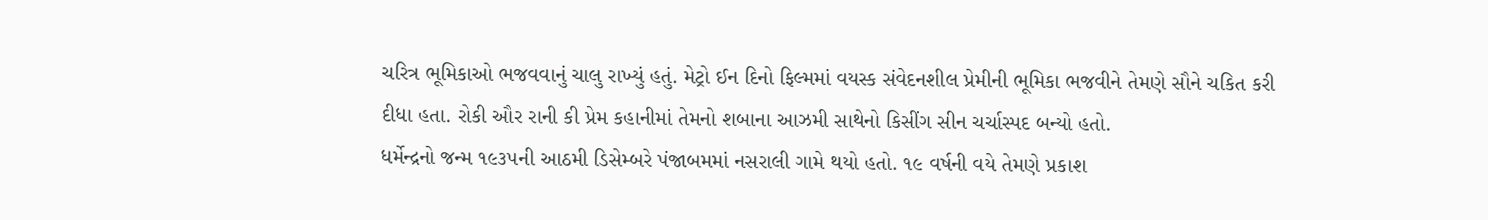ચરિત્ર ભૂમિકાઓ ભજવવાનું ચાલુ રાખ્યું હતું. મેટ્રો ઈન દિનો ફિલ્મમાં વયસ્ક સંવેદનશીલ પ્રેમીની ભૂમિકા ભજવીને તેમણે સૌને ચકિત કરી દીધા હતા. રોકી ઔર રાની કી પ્રેમ કહાનીમાં તેમનો શબાના આઝમી સાથેનો કિસીંગ સીન ચર્ચાસ્પદ બન્યો હતો.
ધર્મેન્દ્રનો જન્મ ૧૯૩૫ની આઠમી ડિસેમ્બરે પંજાબમમાં નસરાલી ગામે થયો હતો. ૧૯ વર્ષની વયે તેમણે પ્રકાશ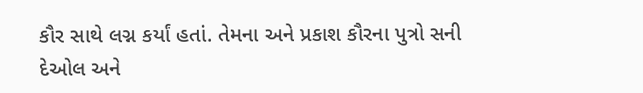કૌર સાથે લગ્ન કર્યાં હતાં. તેમના અને પ્રકાશ કૌરના પુત્રો સની દેઓલ અને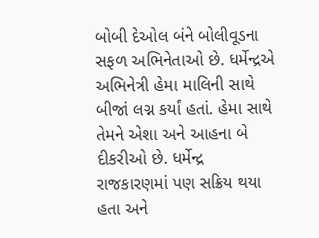બોબી દેઓલ બંને બોલીવૂડના સફળ અભિનેતાઓ છે. ધર્મેન્દ્રએ અભિનેત્રી હેમા માલિની સાથે બીજાં લગ્ન કર્યાં હતાં. હેમા સાથે તેમને એશા અને આહના બે દીકરીઓ છે. ધર્મેન્દ્ર રાજકારણમાં પણ સક્રિય થયા હતા અને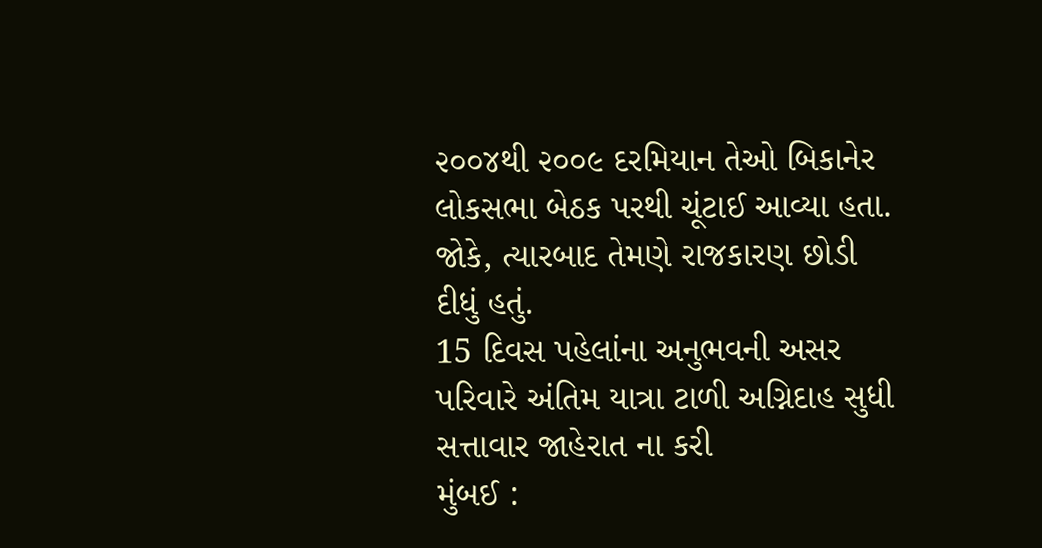૨૦૦૪થી ૨૦૦૯ દરમિયાન તેઓ બિકાનેર લોકસભા બેઠક પરથી ચૂંટાઈ આવ્યા હતા. જોકે, ત્યારબાદ તેમણે રાજકારણ છોડી દીધું હતું.
15 દિવસ પહેલાંના અનુભવની અસર
પરિવારે અંતિમ યાત્રા ટાળી અગ્નિદાહ સુધી સત્તાવાર જાહેરાત ના કરી
મુંબઈ :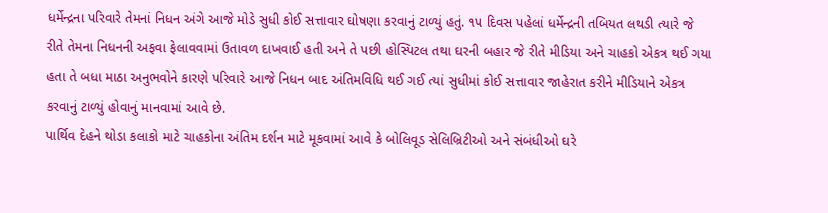ધર્મેન્દ્રના પરિવારે તેમનાં નિધન અંગે આજે મોડે સુધી કોઈ સત્તાવાર ઘોષણા કરવાનું ટાળ્યું હતું. ૧૫ દિવસ પહેલાં ધર્મેન્દ્રની તબિયત લથડી ત્યારે જે રીતે તેમના નિધનની અફવા ફેલાવવામાં ઉતાવળ દાખવાઈ હતી અને તે પછી હોસ્પિટલ તથા ઘરની બહાર જે રીતે મીડિયા અને ચાહકો એકત્ર થઈ ગયા હતા તે બધા માઠા અનુભવોને કારણે પરિવારે આજે નિધન બાદ અંતિમવિધિ થઈ ગઈ ત્યાં સુધીમાં કોઈ સત્તાવાર જાહેરાત કરીને મીડિયાને એકત્ર કરવાનું ટાળ્યું હોવાનું માનવામાં આવે છે.
પાર્થિવ દેહને થોડા કલાકો માટે ચાહકોના અંતિમ દર્શન માટે મૂકવામાં આવે કે બોલિવૂડ સેલિબ્રિટીઓ અને સંબંધીઓ ઘરે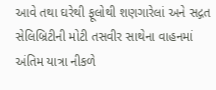આવે તથા ઘરેથી ફૂલોથી શણગારેલાં અને સદ્ગત સેલિબ્રિટીની મોટી તસવીર સાથેના વાહનમાં અંતિમ યાત્રા નીકળે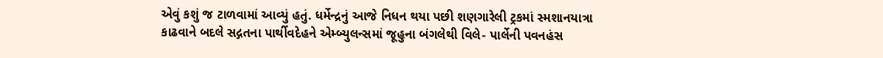એવું કશું જ ટાળવામાં આવ્યું હતું. ધર્મેન્દ્રનું આજે નિધન થયા પછી શણગારેલી ટ્રકમાં સ્મશાનયાત્રા કાઢવાને બદલે સદ્ગતના પાર્થીવદેહને એમ્બ્યુલન્સમાં જૂહુના બંગલેથી વિલે- પાર્લેની પવનહંસ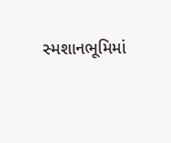સ્મશાનભૂમિમાં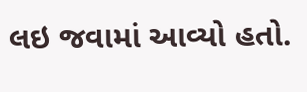લઇ જવામાં આવ્યો હતો.